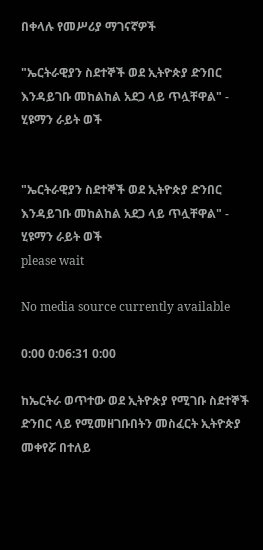በቀላሉ የመሥሪያ ማገናኛዎች

"ኤርትራዊያን ስደተኞች ወደ ኢትዮጵያ ድንበር እንዳይገቡ መከልከል አደጋ ላይ ጥሏቸዋል" - ሂዩማን ራይት ወች


"ኤርትራዊያን ስደተኞች ወደ ኢትዮጵያ ድንበር እንዳይገቡ መከልከል አደጋ ላይ ጥሏቸዋል" - ሂዩማን ራይት ወች
please wait

No media source currently available

0:00 0:06:31 0:00

ከኤርትራ ወጥተው ወደ ኢትዮጵያ የሚገቡ ስደተኞች ድንበር ላይ የሚመዘገቡበትን መስፈርት ኢትዮጵያ መቀየሯ በተለይ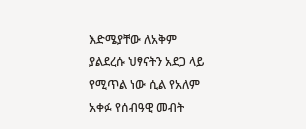እድሜያቸው ለአቅም ያልደረሱ ህፃናትን አደጋ ላይ የሚጥል ነው ሲል የአለም አቀፉ የሰብዓዊ መብት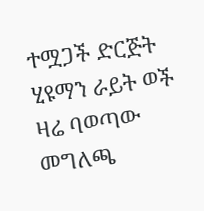ተሟጋች ድርጅት ሂዩማን ራይት ወች ዛሬ ባወጣው መግለጫ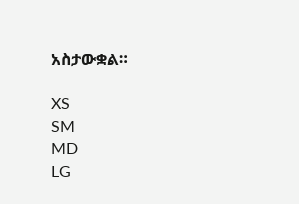አስታውቋል።

XS
SM
MD
LG